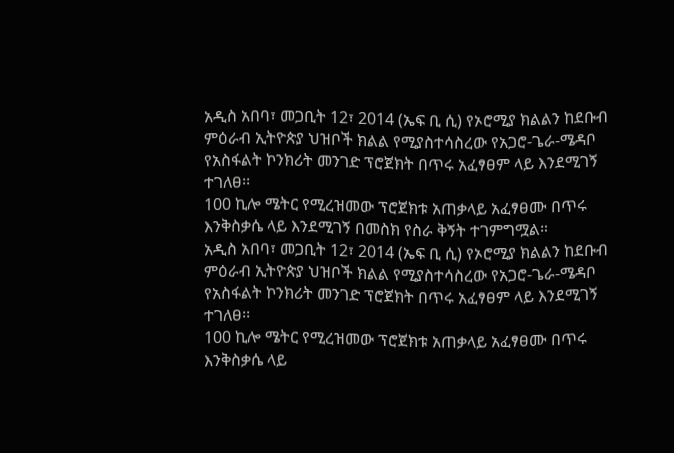አዲስ አበባ፣ መጋቢት 12፣ 2014 (ኤፍ ቢ ሲ) የኦሮሚያ ክልልን ከደቡብ ምዕራብ ኢትዮጵያ ህዝቦች ክልል የሚያስተሳስረው የአጋሮ-ጌራ-ሜዳቦ የአስፋልት ኮንክሪት መንገድ ፕሮጀክት በጥሩ አፈፃፀም ላይ እንደሚገኝ ተገለፀ፡፡
100 ኪሎ ሜትር የሚረዝመው ፕሮጀክቱ አጠቃላይ አፈፃፀሙ በጥሩ እንቅስቃሴ ላይ እንደሚገኝ በመስክ የስራ ቅኝት ተገምግሟል።
አዲስ አበባ፣ መጋቢት 12፣ 2014 (ኤፍ ቢ ሲ) የኦሮሚያ ክልልን ከደቡብ ምዕራብ ኢትዮጵያ ህዝቦች ክልል የሚያስተሳስረው የአጋሮ-ጌራ-ሜዳቦ የአስፋልት ኮንክሪት መንገድ ፕሮጀክት በጥሩ አፈፃፀም ላይ እንደሚገኝ ተገለፀ፡፡
100 ኪሎ ሜትር የሚረዝመው ፕሮጀክቱ አጠቃላይ አፈፃፀሙ በጥሩ እንቅስቃሴ ላይ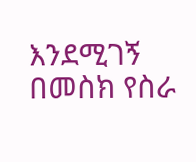እንደሚገኝ በመስክ የስራ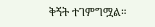ቅኝት ተገምግሟል።